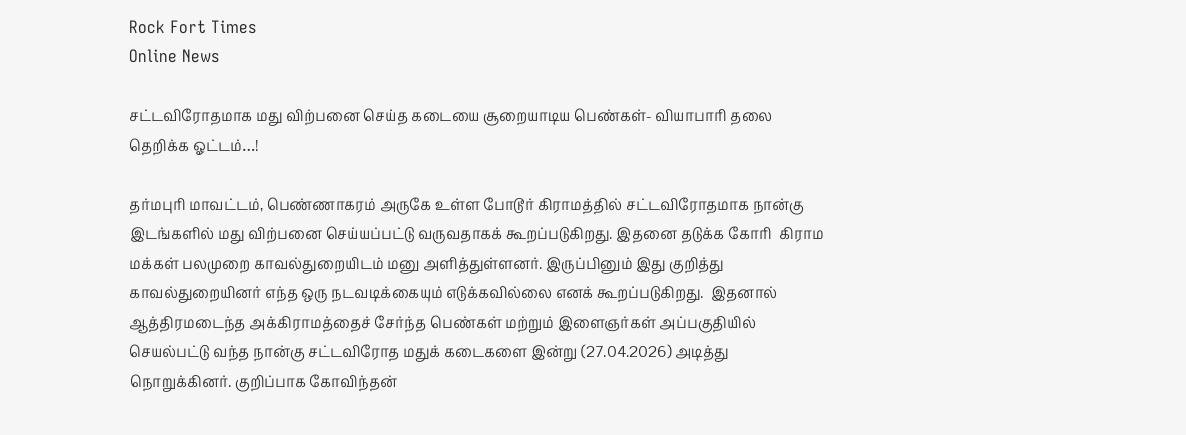Rock Fort Times
Online News

சட்டவிரோதமாக மது விற்பனை செய்த கடையை சூறையாடிய பெண்கள்- வியாபாரி தலை தெறிக்க ஓட்டம்…!

தர்மபுரி மாவட்டம், பெண்ணாகரம் அருகே உள்ள போடூர் கிராமத்தில் சட்டவிரோதமாக நான்கு இடங்களில் மது விற்பனை செய்யப்பட்டு வருவதாகக் கூறப்படுகிறது. இதனை தடுக்க கோரி  கிராம மக்கள் பலமுறை காவல்துறையிடம் மனு அளித்துள்ளனர். இருப்பினும் இது குறித்து காவல்துறையினர் எந்த ஒரு நடவடிக்கையும் எடுக்கவில்லை எனக் கூறப்படுகிறது.  இதனால் ஆத்திரமடைந்த அக்கிராமத்தைச் சேர்ந்த பெண்கள் மற்றும் இளைஞர்கள் அப்பகுதியில் செயல்பட்டு வந்த நான்கு சட்டவிரோத மதுக் கடைகளை இன்று (27.04.2026) அடித்து நொறுக்கினர். குறிப்பாக கோவிந்தன்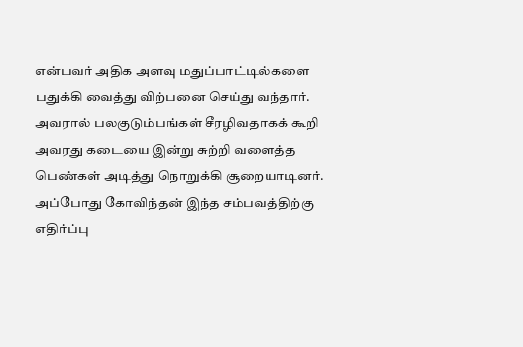என்பவர் அதிக அளவு மதுப்பாட்டில்களை பதுக்கி வைத்து விற்பனை செய்து வந்தார். அவரால் பலகுடும்பங்கள் சீரழிவதாகக் கூறி அவரது கடையை இன்று சுற்றி வளைத்த பெண்கள் அடித்து நொறுக்கி சூறையாடினர். அப்போது கோவிந்தன் இந்த சம்பவத்திற்கு எதிர்ப்பு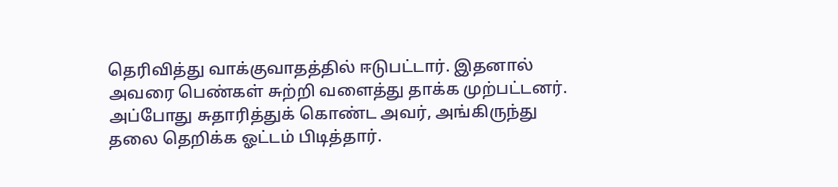தெரிவித்து வாக்குவாதத்தில் ஈடுபட்டார். இதனால் அவரை பெண்கள் சுற்றி வளைத்து தாக்க முற்பட்டனர். அப்போது சுதாரித்துக் கொண்ட அவர், அங்கிருந்து தலை தெறிக்க ஓட்டம் பிடித்தார்.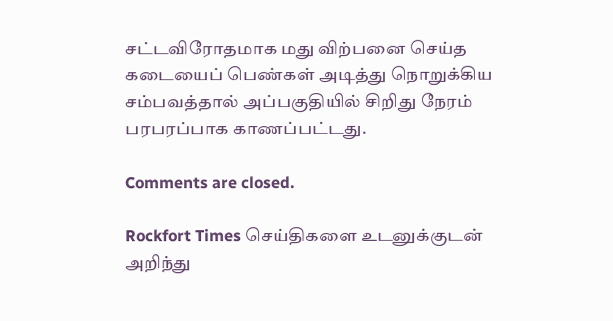சட்டவிரோதமாக மது விற்பனை செய்த கடையைப் பெண்கள் அடித்து நொறுக்கிய சம்பவத்தால் அப்பகுதியில் சிறிது நேரம் பரபரப்பாக காணப்பட்டது.

Comments are closed.

Rockfort Times செய்திகளை உடனுக்குடன் அறிந்து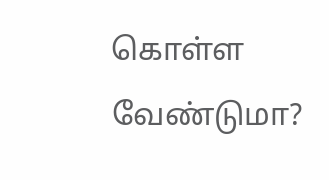கொள்ள வேண்டுமா?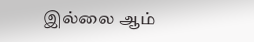இல்லை ஆம்